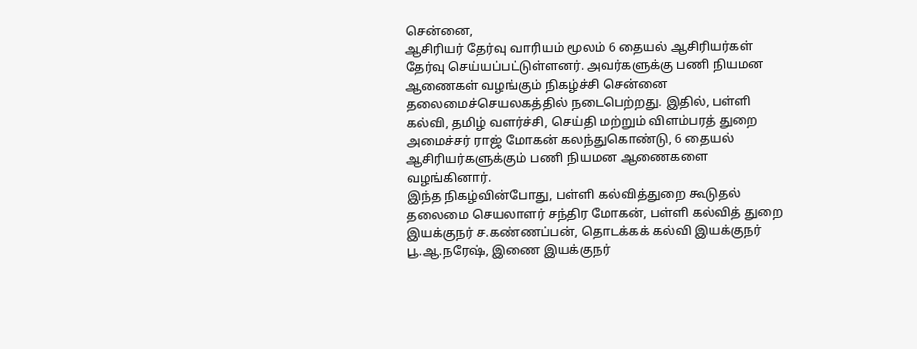சென்னை,
ஆசிரியர் தேர்வு வாரியம் மூலம் 6 தையல் ஆசிரியர்கள் தேர்வு செய்யப்பட்டுள்ளனர். அவர்களுக்கு பணி நியமன ஆணைகள் வழங்கும் நிகழ்ச்சி சென்னை தலைமைச்செயலகத்தில் நடைபெற்றது. இதில், பள்ளி கல்வி, தமிழ் வளர்ச்சி, செய்தி மற்றும் விளம்பரத் துறை அமைச்சர் ராஜ் மோகன் கலந்துகொண்டு, 6 தையல் ஆசிரியர்களுக்கும் பணி நியமன ஆணைகளை வழங்கினார்.
இந்த நிகழ்வின்போது, பள்ளி கல்வித்துறை கூடுதல் தலைமை செயலாளர் சந்திர மோகன், பள்ளி கல்வித் துறை இயக்குநர் ச.கண்ணப்பன், தொடக்கக் கல்வி இயக்குநர் பூ.ஆ.நரேஷ், இணை இயக்குநர்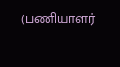(பணியாளர்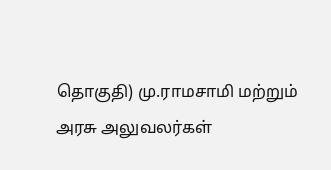தொகுதி) மு.ராமசாமி மற்றும் அரசு அலுவலர்கள்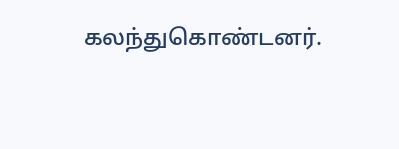கலந்துகொண்டனர்.